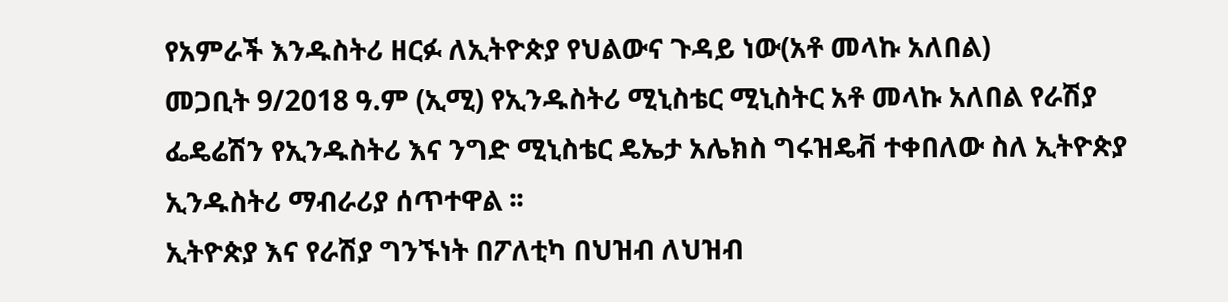የአምራች እንዱስትሪ ዘርፉ ለኢትዮጵያ የህልውና ጉዳይ ነው(አቶ መላኩ አለበል)
መጋቢት 9/2018 ዓ.ም (ኢሚ) የኢንዱስትሪ ሚኒስቴር ሚኒስትር አቶ መላኩ አለበል የራሽያ ፌዴሬሽን የኢንዱስትሪ እና ንግድ ሚኒስቴር ዴኤታ አሌክስ ግሩዝዴቭ ተቀበለው ስለ ኢትዮጵያ ኢንዱስትሪ ማብራሪያ ሰጥተዋል ፡፡
ኢትዮጵያ እና የራሽያ ግንኙነት በፖለቲካ በህዝብ ለህዝብ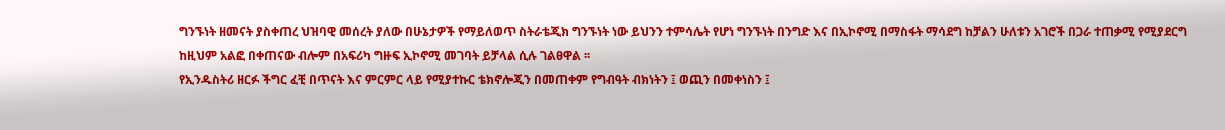ግንኙነት ዘመናት ያስቀጠረ ህዝባዊ መሰረት ያለው በሁኔታዎች የማይለወጥ ስትራቴጂክ ግንኙነት ነው ይህንን ተምሳሌት የሆነ ግንኙነት በንግድ እና በኢኮኖሚ በማስፋት ማሳደግ ከቻልን ሁለቱን አገሮች በጋራ ተጠቃሚ የሚያደርግ ከዚህም አልፎ በቀጠናው ብሎም በአፍሪካ ግዙፍ ኢኮኖሚ መገባት ይቻላል ሲሉ ገልፀዋል ፡፡
የኢንዱስትሪ ዘርፉ ችግር ፈቺ በጥናት እና ምርምር ላይ የሚያተኩር ቴክኖሎጂን በመጠቀም የግብዓት ብክነትን ፤ ወጪን በመቀነስን ፤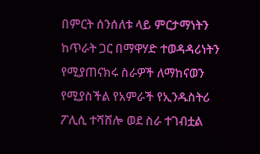በምርት ሰንሰለቱ ላይ ምርታማነትን ከጥራት ጋር በማዋሃድ ተወዳዳሪነትን የሚያጠናክሩ ስራዎች ለማከናወን የሚያስችል የአምራች የኢንዱስትሪ ፖሊሲ ተሻሸሎ ወደ ስራ ተገብቷል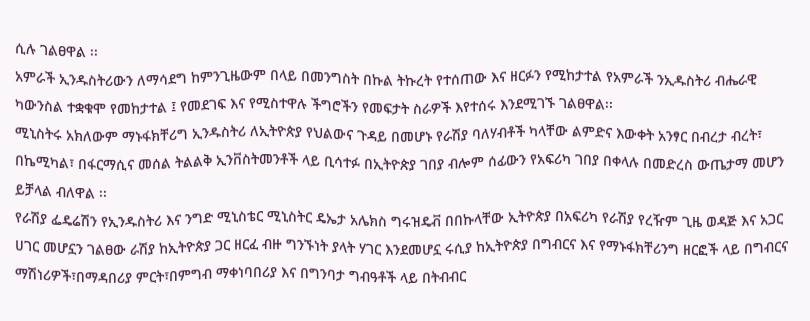ሲሉ ገልፀዋል ፡፡
አምራች ኢንዱስትሪውን ለማሳደግ ከምንጊዜውም በላይ በመንግስት በኩል ትኩረት የተሰጠው እና ዘርፉን የሚከታተል የአምራች ንኢዱስትሪ ብሔራዊ ካውንስል ተቋቁሞ የመከታተል ፤ የመደገፍ እና የሚስተዋሉ ችግሮችን የመፍታት ስራዎች እየተሰሩ እንደሚገኙ ገልፀዋል፡፡
ሚኒስትሩ አክለውም ማኑፋክቸሪግ ኢንዱስትሪ ለኢትዮጵያ የህልውና ጉዳይ በመሆኑ የራሽያ ባለሃብቶች ካላቸው ልምድና እውቀት አንፃር በብረታ ብረት፣ በኬሚካል፣ በፋርማሲና መሰል ትልልቅ ኢንቨስትመንቶች ላይ ቢሳተፉ በኢትዮጵያ ገበያ ብሎም ሰፊውን የአፍሪካ ገበያ በቀላሉ በመድረስ ውጤታማ መሆን ይቻላል ብለዋል ፡፡
የራሽያ ፌዴሬሽን የኢንዱስትሪ እና ንግድ ሚኒስቴር ሚኒስትር ዴኤታ አሌክስ ግሩዝዴቭ በበኩላቸው ኢትዮጵያ በአፍሪካ የራሽያ የረዥም ጊዜ ወዳጅ እና አጋር ሀገር መሆኗን ገልፀው ራሽያ ከኢትዮጵያ ጋር ዘርፈ ብዙ ግንኙነት ያላት ሃገር እንደመሆኗ ሩሲያ ከኢትዮጵያ በግብርና እና የማኑፋክቸሪንግ ዘርፎች ላይ በግብርና ማሽነሪዎች፣በማዳበሪያ ምርት፣በምግብ ማቀነባበሪያ እና በግንባታ ግብዓቶች ላይ በትብብር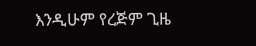እንዲሁም የረጅም ጊዜ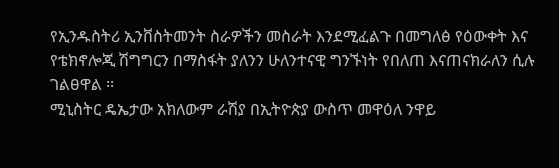የኢንዱስትሪ ኢንቨስትመንት ስራዎችን መስራት እንደሚፈልጉ በመግለፅ የዕውቀት እና የቴክኖሎጂ ሽግግርን በማስፋት ያለንን ሁለንተናዊ ግንኙነት የበለጠ እናጠናክራለን ሲሉ ገልፀዋል ፡፡
ሚኒስትር ዴኤታው አክለውም ራሽያ በኢትዮጵያ ውስጥ መዋዕለ ንዋይ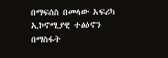በማፍሰስ በመላው አፍሪካ ኢኮኖሚያዊ ተፅዕኖን በማስፋት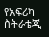የአፍሪካ ስትራቴጂ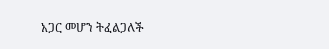አጋር መሆን ትፈልጋለች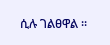ሲሉ ገልፀዋል ፡፡